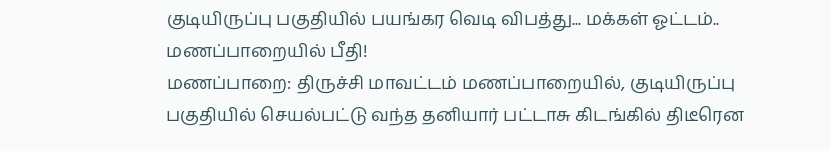குடியிருப்பு பகுதியில் பயங்கர வெடி விபத்து... மக்கள் ஓட்டம்.. மணப்பாறையில் பீதி!
மணப்பாறை: திருச்சி மாவட்டம் மணப்பாறையில், குடியிருப்பு பகுதியில் செயல்பட்டு வந்த தனியார் பட்டாசு கிடங்கில் திடீரென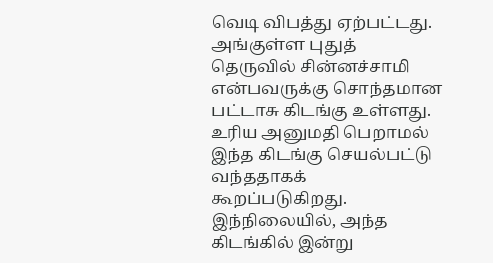வெடி விபத்து ஏற்பட்டது.
அங்குள்ள புதுத் தெருவில் சின்னச்சாமி என்பவருக்கு சொந்தமான பட்டாசு கிடங்கு உள்ளது. உரிய அனுமதி பெறாமல் இந்த கிடங்கு செயல்பட்டு வந்ததாகக் கூறப்படுகிறது.
இந்நிலையில், அந்த கிடங்கில் இன்று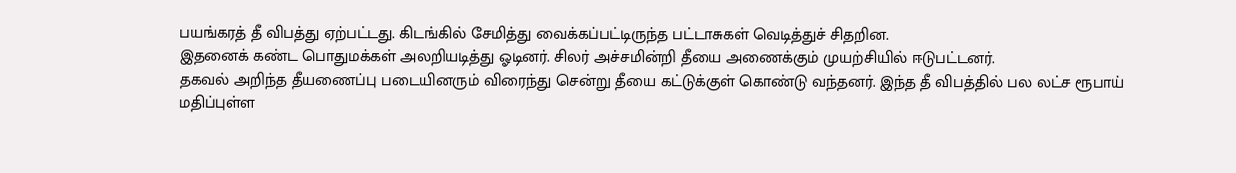பயங்கரத் தீ விபத்து ஏற்பட்டது. கிடங்கில் சேமித்து வைக்கப்பட்டிருந்த பட்டாசுகள் வெடித்துச் சிதறின.
இதனைக் கண்ட பொதுமக்கள் அலறியடித்து ஓடினர். சிலர் அச்சமின்றி தீயை அணைக்கும் முயற்சியில் ஈடுபட்டனர்.
தகவல் அறிந்த தீயணைப்பு படையினரும் விரைந்து சென்று தீயை கட்டுக்குள் கொண்டு வந்தனர். இந்த தீ விபத்தில் பல லட்ச ரூபாய் மதிப்புள்ள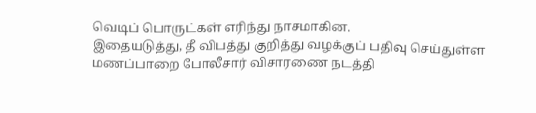வெடிப் பொருட்கள் எரிந்து நாசமாகின.
இதையடுத்து, தீ விபத்து குறித்து வழக்குப் பதிவு செய்துள்ள மணப்பாறை போலீசார் விசாரணை நடத்தி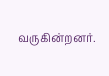வருகின்றனர்.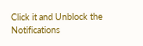Click it and Unblock the Notifications